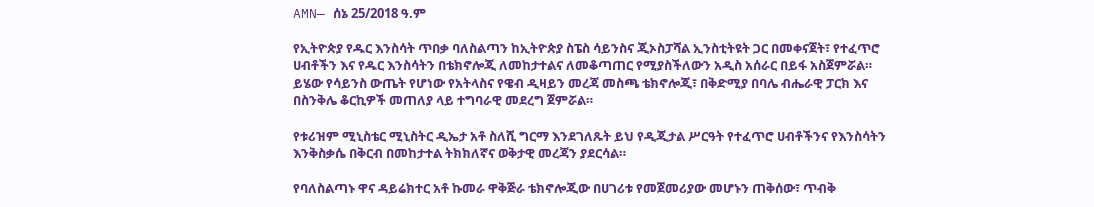AMN— ሰኔ 25/2018 ዓ.ም

የኢትዮጵያ የዱር እንስሳት ጥበቃ ባለስልጣን ከኢትዮጵያ ስፔስ ሳይንስና ጂኦስፓሻል ኢንስቲትዩት ጋር በመቀናጀት፣ የተፈጥሮ ሀብቶችን እና የዱር እንስሳትን በቴክኖሎጂ ለመከታተልና ለመቆጣጠር የሚያስችለውን አዲስ አሰራር በይፋ አስጀምሯል።
ይሄው የሳይንስ ውጤት የሆነው የአትላስና የዌብ ዲዛይን መረጃ መስጫ ቴክኖሎጂ፣ በቅድሚያ በባሌ ብሔራዊ ፓርክ እና በስንቅሌ ቆርኪዎች መጠለያ ላይ ተግባራዊ መደረግ ጀምሯል።

የቱሪዝም ሚኒስቴር ሚኒስትር ዲኤታ አቶ ስለሺ ግርማ እንደገለጹት ይህ የዲጂታል ሥርዓት የተፈጥሮ ሀብቶችንና የእንስሳትን እንቅስቃሴ በቅርብ በመከታተል ትክክለኛና ወቅታዊ መረጃን ያደርሳል።

የባለስልጣኑ ዋና ዳይሬክተር አቶ ኩመራ ዋቅጅራ ቴክኖሎጂው በሀገሪቱ የመጀመሪያው መሆኑን ጠቅሰው፣ ጥብቅ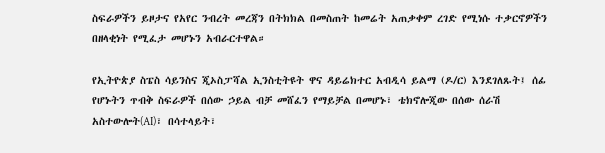ስፍራዎችን ይዞታና የአየር ንብረት መረጃን በትክክል በመስጠት ከመሬት አጠቃቀም ረገድ የሚነሱ ተቃርኖዎችን በዘላቂነት የሚፈታ መሆኑን አብራርተዋል።

የኢትዮጵያ ስፔስ ሳይንስና ጂኦስፓሻል ኢንስቲትዩት ዋና ዳይሬክተር አብዲሳ ይልማ (ዶ/ር) እንደገለጹት፤ ሰፊ የሆኑትን ጥብቅ ስፍራዎች በሰው ኃይል ብቻ መሸፈን የማይቻል በመሆኑ፣ ቴክኖሎጂው በሰው ሰራሽ አስተውሎት(AI)፣ በሳተላይት፣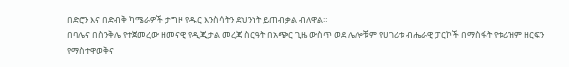በድሮን እና በድብቅ ካሜራዎች ታግዞ የዱር እንስሳትን ደህንነት ይጠብቃል ብለዋል።
በባሌና በስንቅሌ የተጀመረው ዘመናዊ የዲጂታል መረጃ ስርዓት በአጭር ጊዜ ውስጥ ወደ ሌሎቹም የሀገሪቱ ብሔራዊ ፓርኮች በማስፋት የቱሪዝም ዘርፍን የማስተዋወቅና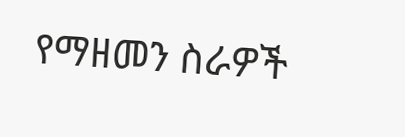የማዘመን ስራዎች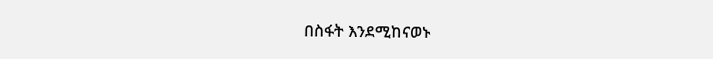በስፋት እንደሚከናወኑ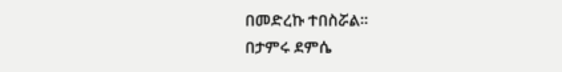በመድረኩ ተበስሯል።
በታምሩ ደምሴ